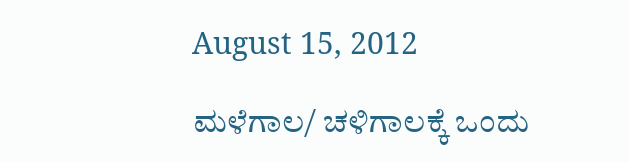August 15, 2012

ಮಳೆಗಾಲ/ ಚಳಿಗಾಲಕ್ಕೆ ಒಂದು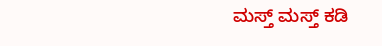ಮಸ್ತ್ ಮಸ್ತ್ ಕಡಿ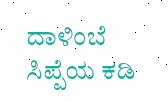ದಾಳಿಂಬೆ ಸಿಪ್ಪೆಯ ಕಡಿ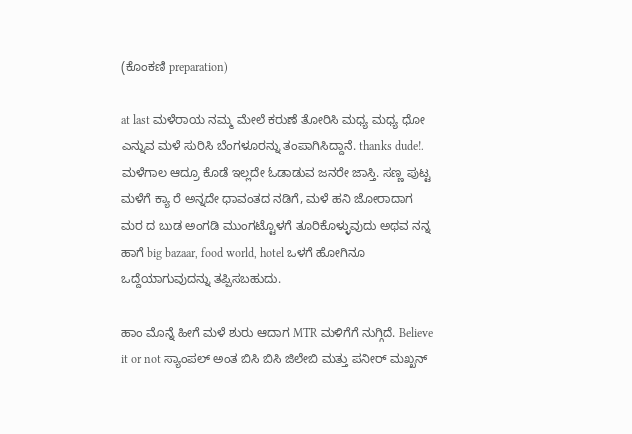(ಕೊಂಕಣಿ preparation)

at last ಮಳೆರಾಯ ನಮ್ಮ ಮೇಲೆ ಕರುಣೆ ತೋರಿಸಿ ಮಧ್ಯ ಮಧ್ಯ ಧೋ ಎನ್ನುವ ಮಳೆ ಸುರಿಸಿ ಬೆಂಗಳೂರನ್ನು ತಂಪಾಗಿಸಿದ್ದಾನೆ. thanks dude!. ಮಳೆಗಾಲ ಆದ್ರೂ ಕೊಡೆ ಇಲ್ಲದೇ ಓಡಾಡುವ ಜನರೇ ಜಾಸ್ತಿ. ಸಣ್ಣ ಪುಟ್ಟ ಮಳೆಗೆ ಕ್ಯಾ ರೆ ಅನ್ನದೇ ಧಾವಂತದ ನಡಿಗೆ, ಮಳೆ ಹನಿ ಜೋರಾದಾಗ ಮರ ದ ಬುಡ ಅಂಗಡಿ ಮುಂಗಟ್ಟೊಳಗೆ ತೂರಿಕೊಳ್ಳುವುದು ಅಥವ ನನ್ನ ಹಾಗೆ big bazaar, food world, hotel ಒಳಗೆ ಹೋಗಿನೂ ಒದ್ದೆಯಾಗುವುದನ್ನು ತಪ್ಪಿಸಬಹುದು.

ಹಾಂ ಮೊನ್ನೆ ಹೀಗೆ ಮಳೆ ಶುರು ಆದಾಗ MTR ಮಳಿಗೆಗೆ ನುಗ್ಗಿದೆ. Believe it or not ಸ್ಯಾಂಪಲ್ ಅಂತ ಬಿಸಿ ಬಿಸಿ ಜಿಲೇಬಿ ಮತ್ತು ಪನೀರ್ ಮಖ್ಖನ್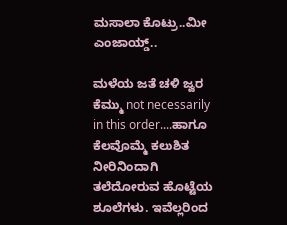ಮಸಾಲಾ ಕೊಟ್ರು..ಮೀ ಎಂಜಾಯ್ಡ್..

ಮಳೆಯ ಜತೆ ಚಳಿ ಜ್ವರ ಕೆಮ್ಮು not necessarily in this order....ಹಾಗೂ ಕೆಲವೊಮ್ಮೆ ಕಲುಶಿತ ನೀರಿನಿಂದಾಗಿ ತಲೆದೋರುವ ಹೊಟ್ಟೆಯ ಶೂಲೆಗಳು. ಇವೆಲ್ಲರಿಂದ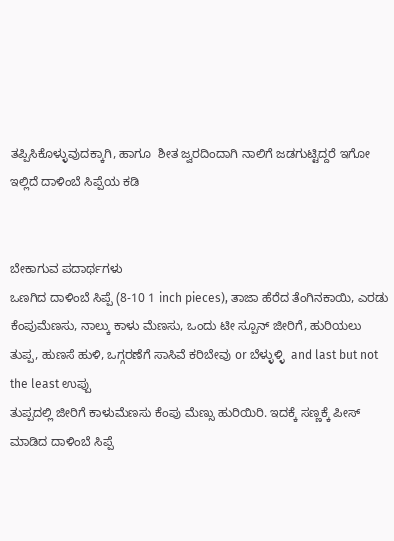ತಪ್ಪಿಸಿಕೊಳ್ಳುವುದಕ್ಕಾಗಿ, ಹಾಗೂ  ಶೀತ ಜ್ವರದಿಂದಾಗಿ ನಾಲಿಗೆ ಜಡಗುಟ್ಟಿದ್ದರೆ ಇಗೋ ಇಲ್ಲಿದೆ ದಾಳಿಂಬೆ ಸಿಪ್ಪೆಯ ಕಡಿ


ಬೇಕಾಗುವ ಪದಾರ್ಥಗಳು
ಒಣಗಿದ ದಾಳಿಂಬೆ ಸಿಪ್ಪೆ (8-10 1 inch pieces), ತಾಜಾ ಹೆರೆದ ತೆಂಗಿನಕಾಯಿ, ಎರಡು ಕೆಂಪುಮೆಣಸು, ನಾಲ್ಕು ಕಾಳು ಮೆಣಸು, ಒಂದು ಟೀ ಸ್ಪೂನ್ ಜೀರಿಗೆ, ಹುರಿಯಲು ತುಪ್ಪ, ಹುಣಸೆ ಹುಳಿ, ಒಗ್ಗರಣೆಗೆ ಸಾಸಿವೆ ಕರಿಬೇವು or ಬೆಳ್ಳುಳ್ಳಿ  and last but not the least ಉಪ್ಪು
ತುಪ್ಪದಲ್ಲಿ ಜೀರಿಗೆ ಕಾಳುಮೆಣಸು ಕೆಂಪು ಮೆಣ್ಸು ಹುರಿಯಿರಿ. ಇದಕ್ಕೆ ಸಣ್ಣಕ್ಕೆ ಪೀಸ್ ಮಾಡಿದ ದಾಳಿಂಬೆ ಸಿಪ್ಪೆ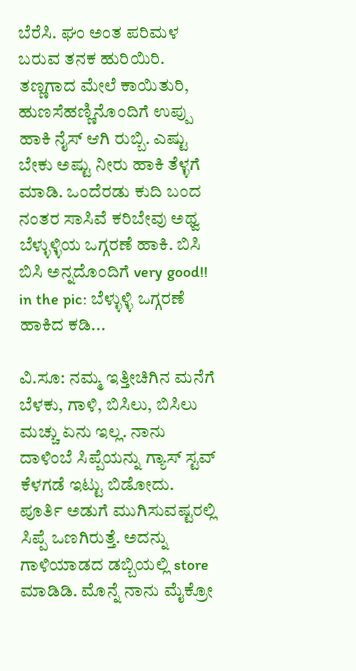ಬೆರೆಸಿ. ಘಂ ಅಂತ ಪರಿಮಳ ಬರುವ ತನಕ ಹುರಿಯಿರಿ. ತಣ್ಣಗಾದ ಮೇಲೆ ಕಾಯಿತುರಿ, ಹುಣಸೆಹಣ್ಣಿನೊಂದಿಗೆ ಉಪ್ಪು ಹಾಕಿ ನೈಸ್ ಆಗಿ ರುಬ್ಬಿ. ಎಷ್ಟು ಬೇಕು ಅಷ್ಟು ನೀರು ಹಾಕಿ ತೆಳ್ಳಗೆ ಮಾಡಿ. ಒಂದೆರಡು ಕುದಿ ಬಂದ ನಂತರ ಸಾಸಿವೆ ಕರಿಬೇವು ಅಥ್ವ ಬೆಳ್ಳುಳ್ಳಿಯ ಒಗ್ಗರಣೆ ಹಾಕಿ. ಬಿಸಿ ಬಿಸಿ ಅನ್ನದೊಂದಿಗೆ very good!!
in the pic: ಬೆಳ್ಳುಳ್ಳಿ ಒಗ್ಗರಣೆ ಹಾಕಿದ ಕಡಿ...

ವಿ.ಸೂ: ನಮ್ಮ ಇತ್ತೀಚಿಗಿನ ಮನೆಗೆ ಬೆಳಕು, ಗಾಳಿ, ಬಿಸಿಲು, ಬಿಸಿಲು ಮಚ್ಚು ಏನು ಇಲ್ಲ. ನಾನು ದಾಳಿಂಬೆ ಸಿಪ್ಪೆಯನ್ನು ಗ್ಯಾಸ್ ಸ್ಟವ್ ಕೆಳಗಡೆ ಇಟ್ಟು ಬಿಡೋದು. ಪೂರ್ತಿ ಅಡುಗೆ ಮುಗಿಸುವಷ್ಟರಲ್ಲಿ ಸಿಪ್ಪೆ ಒಣಗಿರುತ್ತೆ. ಅದನ್ನು ಗಾಳಿಯಾಡದ ಡಬ್ಬಿಯಲ್ಲಿ store ಮಾಡಿಡಿ. ಮೊನ್ನೆ ನಾನು ಮೈಕ್ರೋ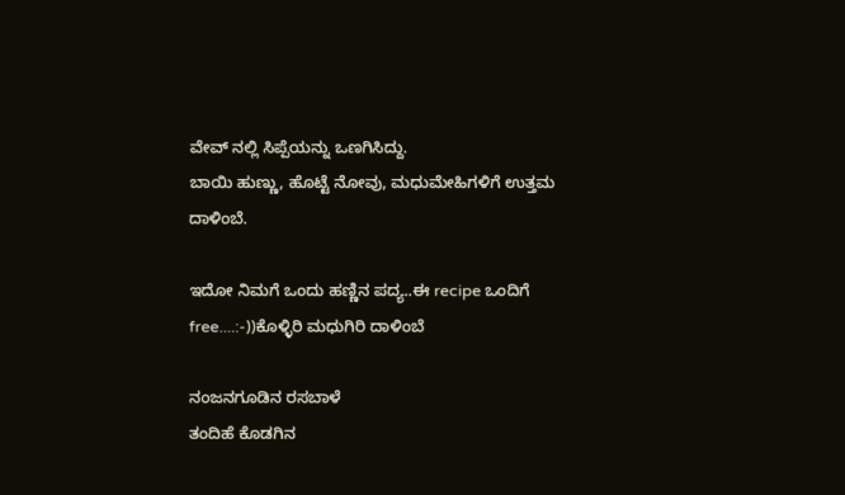ವೇವ್ ನಲ್ಲಿ ಸಿಪ್ಪೆಯನ್ನು ಒಣಗಿಸಿದ್ದು.
ಬಾಯಿ ಹುಣ್ಣು, ಹೊಟ್ಟೆ ನೋವು, ಮಧುಮೇಹಿಗಳಿಗೆ ಉತ್ತಮ ದಾಳಿಂಬೆ.

ಇದೋ ನಿಮಗೆ ಒಂದು ಹಣ್ಣಿನ ಪದ್ಯ..ಈ recipe ಒಂದಿಗೆ free....:-))ಕೊಳ್ಳಿರಿ ಮಧುಗಿರಿ ದಾಳಿಂಬೆ

ನಂಜನಗೂಡಿನ ರಸಬಾಳೆ
ತಂದಿಹೆ ಕೊಡಗಿನ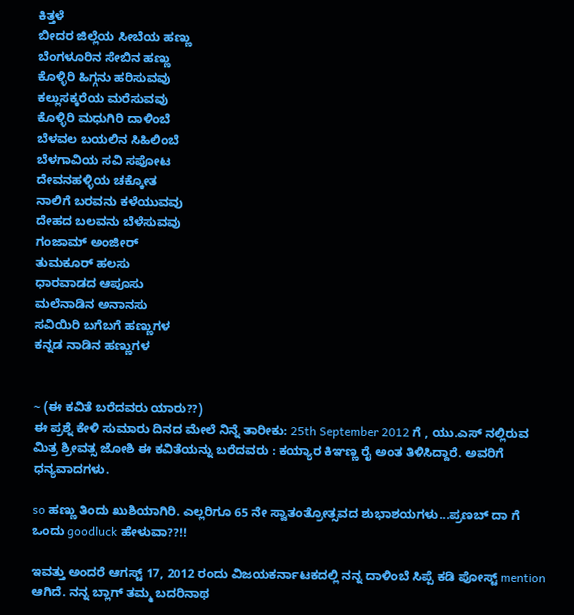ಕಿತ್ತಳೆ
ಬೀದರ ಜಿಲ್ಲೆಯ ಸೀಬೆಯ ಹಣ್ಣು
ಬೆಂಗಳೂರಿನ ಸೇಬಿನ ಹಣ್ಣು
ಕೊಳ್ಳಿರಿ ಹಿಗ್ಗನು ಹರಿಸುವವು
ಕಲ್ಲುಸಕ್ಕರೆಯ ಮರೆಸುವವು
ಕೊಳ್ಳಿರಿ ಮಧುಗಿರಿ ದಾಳಿಂಬೆ
ಬೆಳವಲ ಬಯಲಿನ ಸಿಹಿಲಿಂಬೆ
ಬೆಳಗಾವಿಯ ಸವಿ ಸಪೋಟ
ದೇವನಹಳ್ಳಿಯ ಚಕ್ಕೋತ
ನಾಲಿಗೆ ಬರವನು ಕಳೆಯುವವು
ದೇಹದ ಬಲವನು ಬೆಳೆಸುವವು
ಗಂಜಾಮ್‌ ಅಂಜೀರ್‌
ತುಮಕೂರ್ ಹಲಸು
ಧಾರವಾಡದ ಆಪೂಸು
ಮಲೆನಾಡಿನ ಅನಾನಸು
ಸವಿಯಿರಿ ಬಗೆಬಗೆ ಹಣ್ಣುಗಳ
ಕನ್ನಡ ನಾಡಿನ ಹಣ್ಣುಗಳ


~ (ಈ ಕವಿತೆ ಬರೆದವರು ಯಾರು??)
ಈ ಪ್ರಶ್ನೆ ಕೇಳಿ ಸುಮಾರು ದಿನದ ಮೇಲೆ ನಿನ್ನೆ ತಾರೀಕು: 25th September 2012 ಗೆ , ಯು.ಎಸ್ ನಲ್ಲಿರುವ ಮಿತ್ರ ಶ್ರೀವತ್ಸ ಜೋಶಿ ಈ ಕವಿತೆಯನ್ನು ಬರೆದವರು : ಕಯ್ಯಾರ ಕಿಞಣ್ಣ ರೈ ಅಂತ ತಿಳಿಸಿದ್ದಾರೆ. ಅವರಿಗೆ ಧನ್ಯವಾದಗಳು.

so ಹಣ್ಣು ತಿಂದು ಖುಶಿಯಾಗಿರಿ. ಎಲ್ಲರಿಗೂ 65 ನೇ ಸ್ವಾತಂತ್ರೋತ್ಸವದ ಶುಭಾಶಯಗಳು...ಪ್ರಣಬ್ ದಾ ಗೆ ಒಂದು goodluck ಹೇಳುವಾ??!!

ಇವತ್ತು ಅಂದರೆ ಆಗಸ್ಟ್ 17, 2012 ರಂದು ವಿಜಯಕರ್ನಾಟಕದಲ್ಲಿ ನನ್ನ ದಾಳಿಂಬೆ ಸಿಪ್ಪೆ ಕಡಿ ಪೋಸ್ಟ್ mention ಆಗಿದೆ. ನನ್ನ ಬ್ಲಾಗ್ ತಮ್ಮ ಬದರಿನಾಥ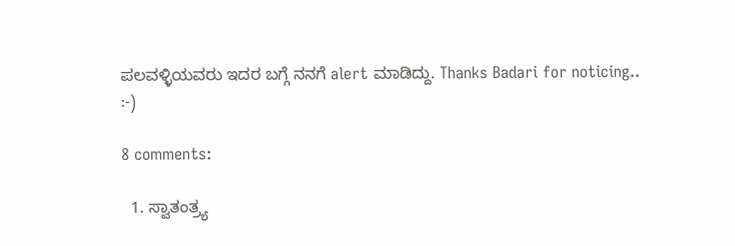ಪಲವಳ್ಳಿಯವರು ಇದರ ಬಗ್ಗೆ ನನಗೆ alert ಮಾಡಿದ್ದು. Thanks Badari for noticing..
:-)

8 comments:

  1. ಸ್ವಾತಂತ್ರ್ಯ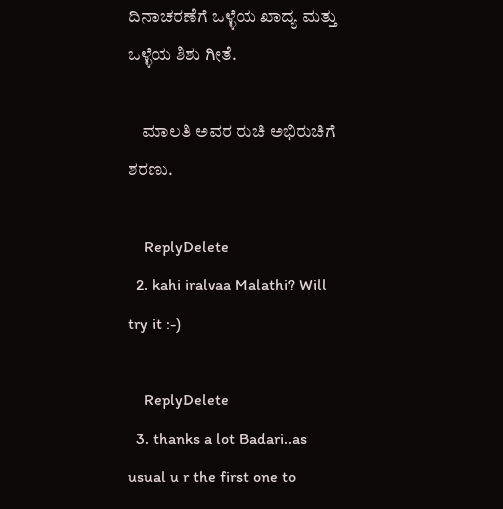ದಿನಾಚರಣೆಗೆ ಒಳ್ಳೆಯ ಖಾದ್ಯ ಮತ್ತು ಒಳ್ಳೆಯ ಶಿಶು ಗೀತೆ.

    ಮಾಲತಿ ಅವರ ರುಚಿ ಅಭಿರುಚಿಗೆ ಶರಣು.

    ReplyDelete
  2. kahi iralvaa Malathi? Will try it :-)

    ReplyDelete
  3. thanks a lot Badari..as usual u r the first one to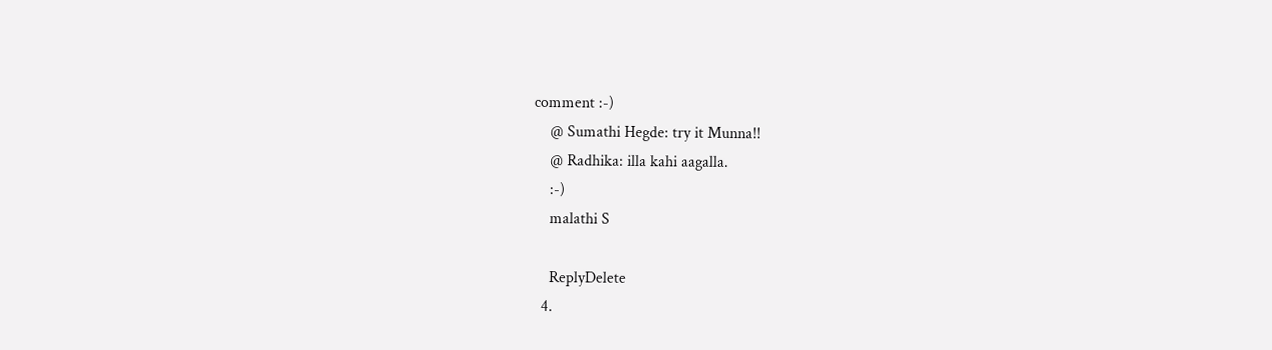comment :-)
    @ Sumathi Hegde: try it Munna!!
    @ Radhika: illa kahi aagalla.
    :-)
    malathi S

    ReplyDelete
  4.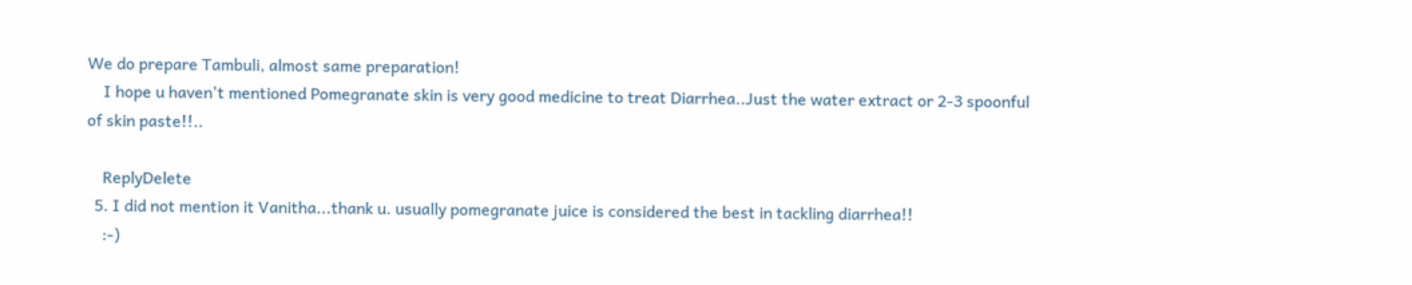We do prepare Tambuli, almost same preparation!
    I hope u haven't mentioned Pomegranate skin is very good medicine to treat Diarrhea..Just the water extract or 2-3 spoonful of skin paste!!..

    ReplyDelete
  5. I did not mention it Vanitha...thank u. usually pomegranate juice is considered the best in tackling diarrhea!!
    :-)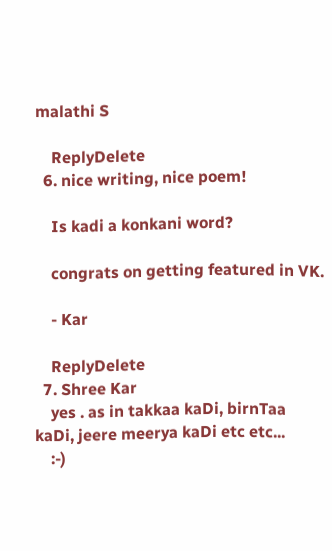malathi S

    ReplyDelete
  6. nice writing, nice poem!

    Is kadi a konkani word?

    congrats on getting featured in VK.

    - Kar

    ReplyDelete
  7. Shree Kar
    yes . as in takkaa kaDi, birnTaa kaDi, jeere meerya kaDi etc etc...
    :-)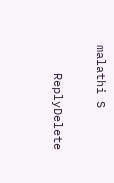malathi S

    ReplyDelete